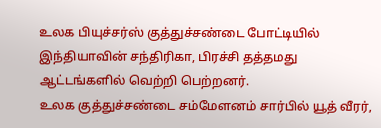உலக பியுச்சர்ஸ் குத்துச்சண்டை போட்டியில் இந்தியாவின் சந்திரிகா, பிரச்சி தத்தமது ஆட்டங்களில் வெற்றி பெற்றனர்.
உலக குத்துச்சண்டை சம்மேளனம் சார்பில் யூத் வீரர்,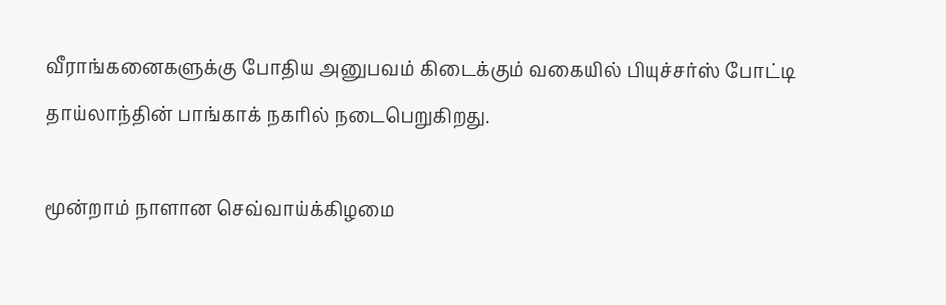வீராங்கனைகளுக்கு போதிய அனுபவம் கிடைக்கும் வகையில் பியுச்சர்ஸ் போட்டி தாய்லாந்தின் பாங்காக் நகரில் நடைபெறுகிறது.

மூன்றாம் நாளான செவ்வாய்க்கிழமை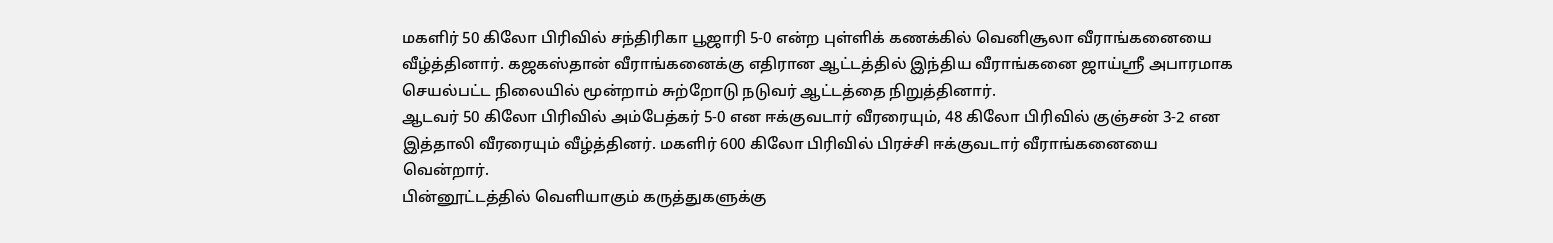மகளிர் 50 கிலோ பிரிவில் சந்திரிகா பூஜாரி 5-0 என்ற புள்ளிக் கணக்கில் வெனிசூலா வீராங்கனையை வீழ்த்தினார். கஜகஸ்தான் வீராங்கனைக்கு எதிரான ஆட்டத்தில் இந்திய வீராங்கனை ஜாய்ஸ்ரீ அபாரமாக செயல்பட்ட நிலையில் மூன்றாம் சுற்றோடு நடுவர் ஆட்டத்தை நிறுத்தினார்.
ஆடவர் 50 கிலோ பிரிவில் அம்பேத்கர் 5-0 என ஈக்குவடார் வீரரையும், 48 கிலோ பிரிவில் குஞ்சன் 3-2 என இத்தாலி வீரரையும் வீழ்த்தினர். மகளிர் 600 கிலோ பிரிவில் பிரச்சி ஈக்குவடார் வீராங்கனையை வென்றார்.
பின்னூட்டத்தில் வெளியாகும் கருத்துகளுக்கு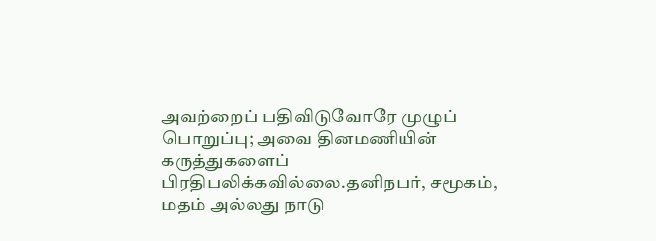அவற்றைப் பதிவிடுவோரே முழுப் பொறுப்பு; அவை தினமணியின் கருத்துகளைப் பிரதிபலிக்கவில்லை.தனிநபர், சமூகம், மதம் அல்லது நாடு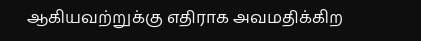ஆகியவற்றுக்கு எதிராக அவமதிக்கிற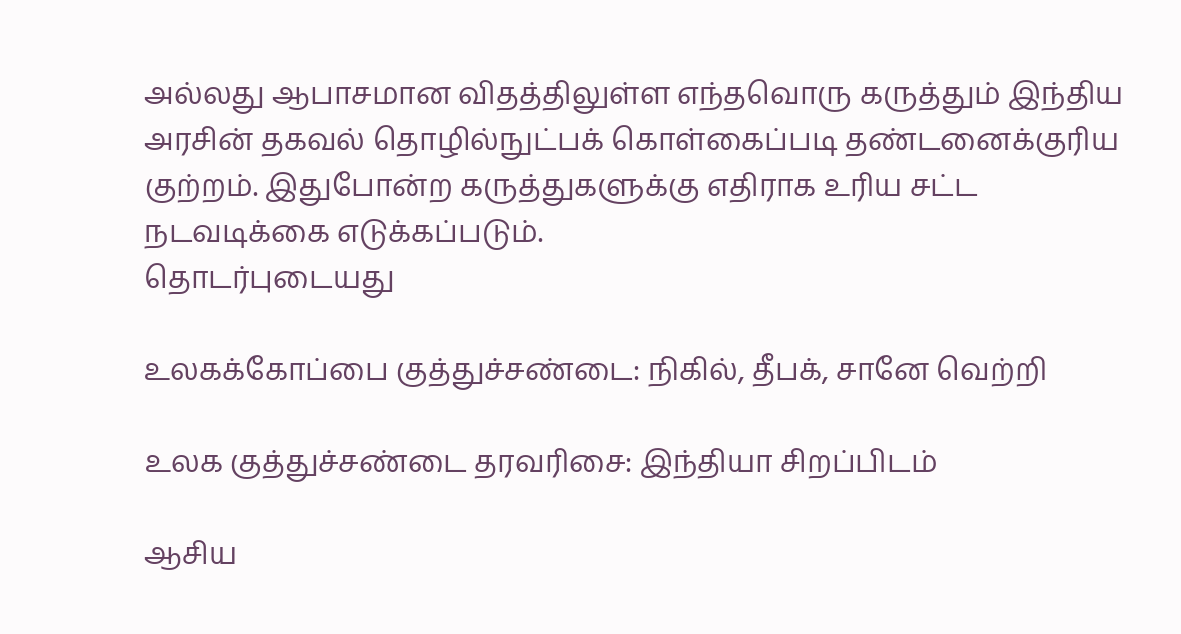அல்லது ஆபாசமான விதத்திலுள்ள எந்தவொரு கருத்தும் இந்திய அரசின் தகவல் தொழில்நுட்பக் கொள்கைப்படி தண்டனைக்குரிய குற்றம். இதுபோன்ற கருத்துகளுக்கு எதிராக உரிய சட்ட நடவடிக்கை எடுக்கப்படும்.
தொடர்புடையது

உலகக்கோப்பை குத்துச்சண்டை: நிகில், தீபக், சானே வெற்றி

உலக குத்துச்சண்டை தரவரிசை: இந்தியா சிறப்பிடம்

ஆசிய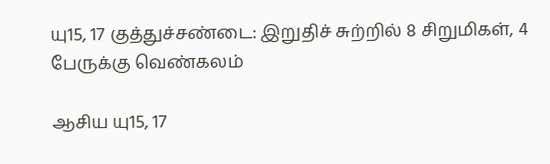யு15, 17 குத்துச்சண்டை: இறுதிச் சுற்றில் 8 சிறுமிகள், 4 பேருக்கு வெண்கலம்

ஆசிய யு15, 17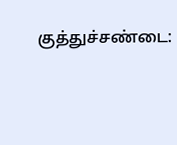குத்துச்சண்டை: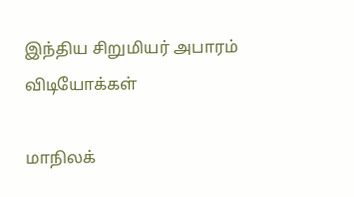இந்திய சிறுமியர் அபாரம்
விடியோக்கள்

மாநிலக்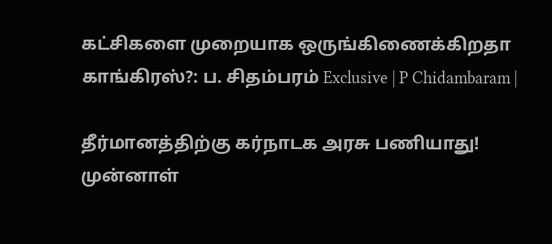கட்சிகளை முறையாக ஒருங்கிணைக்கிறதா காங்கிரஸ்?: ப. சிதம்பரம் Exclusive | P Chidambaram |

தீர்மானத்திற்கு கர்நாடக அரசு பணியாது! முன்னாள்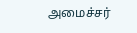அமைச்சர்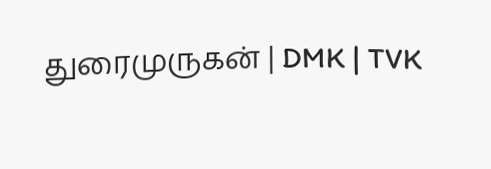துரைமுருகன் | DMK | TVK